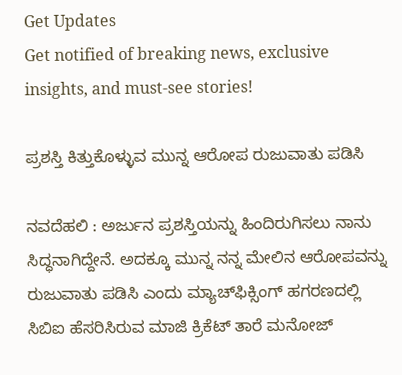Get Updates
Get notified of breaking news, exclusive insights, and must-see stories!

ಪ್ರಶಸ್ತಿ ಕಿತ್ತುಕೊಳ್ಳುವ ಮುನ್ನ ಆರೋಪ ರುಜುವಾತು ಪಡಿಸಿ

ನವದೆಹಲಿ : ಅರ್ಜುನ ಪ್ರಶಸ್ತಿಯನ್ನು ಹಿಂದಿರುಗಿಸಲು ನಾನು ಸಿದ್ಧನಾಗಿದ್ದೇನೆ. ಅದಕ್ಕೂ ಮುನ್ನ ನನ್ನ ಮೇಲಿನ ಆರೋಪವನ್ನು ರುಜುವಾತು ಪಡಿಸಿ ಎಂದು ಮ್ಯಾಚ್‌ಫಿಕ್ಸಿಂಗ್‌ ಹಗರಣದಲ್ಲಿ ಸಿಬಿಐ ಹೆಸರಿಸಿರುವ ಮಾಜಿ ಕ್ರಿಕೆಟ್‌ ತಾರೆ ಮನೋಜ್‌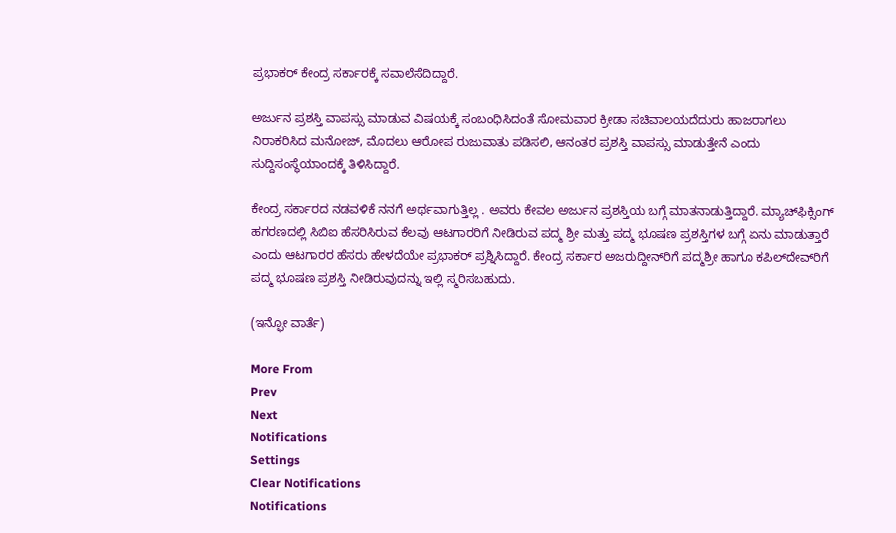ಪ್ರಭಾಕರ್‌ ಕೇಂದ್ರ ಸರ್ಕಾರಕ್ಕೆ ಸವಾಲೆಸೆದಿದ್ದಾರೆ.

ಅರ್ಜುನ ಪ್ರಶಸ್ತಿ ವಾಪಸ್ಸು ಮಾಡುವ ವಿಷಯಕ್ಕೆ ಸಂಬಂಧಿಸಿದಂತೆ ಸೋಮವಾರ ಕ್ರೀಡಾ ಸಚಿವಾಲಯದೆದುರು ಹಾಜರಾಗಲು ನಿರಾಕರಿಸಿದ ಮನೋಜ್‌, ಮೊದಲು ಆರೋಪ ರುಜುವಾತು ಪಡಿಸಲಿ, ಆನಂತರ ಪ್ರಶಸ್ತಿ ವಾಪಸ್ಸು ಮಾಡುತ್ತೇನೆ ಎಂದು ಸುದ್ದಿಸಂಸ್ಥೆಯಾಂದಕ್ಕೆ ತಿಳಿಸಿದ್ದಾರೆ.

ಕೇಂದ್ರ ಸರ್ಕಾರದ ನಡವಳಿಕೆ ನನಗೆ ಅರ್ಥವಾಗುತ್ತಿಲ್ಲ . ಅವರು ಕೇವಲ ಅರ್ಜುನ ಪ್ರಶಸ್ತಿಯ ಬಗ್ಗೆ ಮಾತನಾಡುತ್ತಿದ್ದಾರೆ. ಮ್ಯಾಚ್‌ಫಿಕ್ಸಿಂಗ್‌ ಹಗರಣದಲ್ಲಿ ಸಿಬಿಐ ಹೆಸರಿಸಿರುವ ಕೆಲವು ಆಟಗಾರರಿಗೆ ನೀಡಿರುವ ಪದ್ಮ ಶ್ರೀ ಮತ್ತು ಪದ್ಮ ಭೂಷಣ ಪ್ರಶಸ್ತಿಗಳ ಬಗ್ಗೆ ಏನು ಮಾಡುತ್ತಾರೆ ಎಂದು ಆಟಗಾರರ ಹೆಸರು ಹೇಳದೆಯೇ ಪ್ರಭಾಕರ್‌ ಪ್ರಶ್ನಿಸಿದ್ದಾರೆ. ಕೇಂದ್ರ ಸರ್ಕಾರ ಅಜರುದ್ದೀನ್‌ರಿಗೆ ಪದ್ಮಶ್ರೀ ಹಾಗೂ ಕಪಿಲ್‌ದೇವ್‌ರಿಗೆ ಪದ್ಮ ಭೂಷಣ ಪ್ರಶಸ್ತಿ ನೀಡಿರುವುದನ್ನು ಇಲ್ಲಿ ಸ್ಮರಿಸಬಹುದು.

(ಇನ್ಫೋ ವಾರ್ತೆ)

More From
Prev
Next
Notifications
Settings
Clear Notifications
Notifications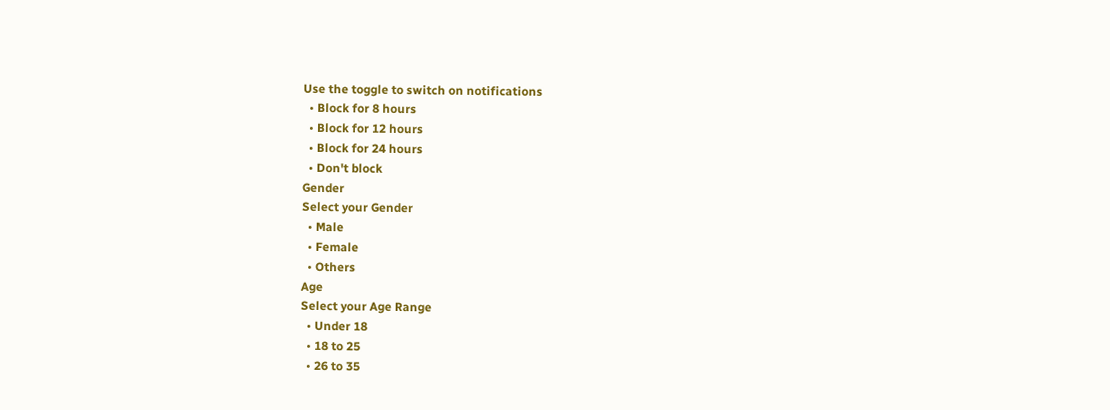Use the toggle to switch on notifications
  • Block for 8 hours
  • Block for 12 hours
  • Block for 24 hours
  • Don't block
Gender
Select your Gender
  • Male
  • Female
  • Others
Age
Select your Age Range
  • Under 18
  • 18 to 25
  • 26 to 35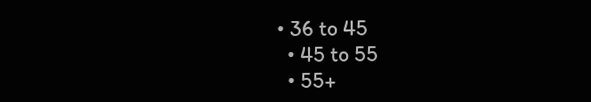• 36 to 45
  • 45 to 55
  • 55+